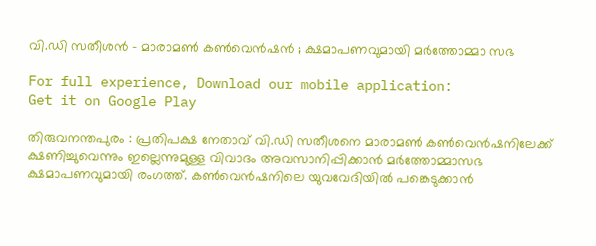വി.ഡി സതീശന്‍ – മാരാമൺ കൺവെൻഷന്‍ ; ക്ഷമാപണവുമായി മർത്തോമ്മാ സഭ

For full experience, Download our mobile application:
Get it on Google Play

തിരുവനന്തപുരം : പ്രതിപക്ഷ നേതാവ് വി.ഡി സതീശനെ മാരാമൺ കൺവെൻഷനിലേക്ക് ക്ഷണിച്ചുവെന്നും ഇല്ലെന്നുമുള്ള വിവാദം അവസാനിപ്പിക്കാൻ മർത്തോമ്മാസഭ ക്ഷമാപണവുമായി രംഗത്ത്. കൺവെൻഷനിലെ യുവവേദിയിൽ പങ്കെടുക്കാൻ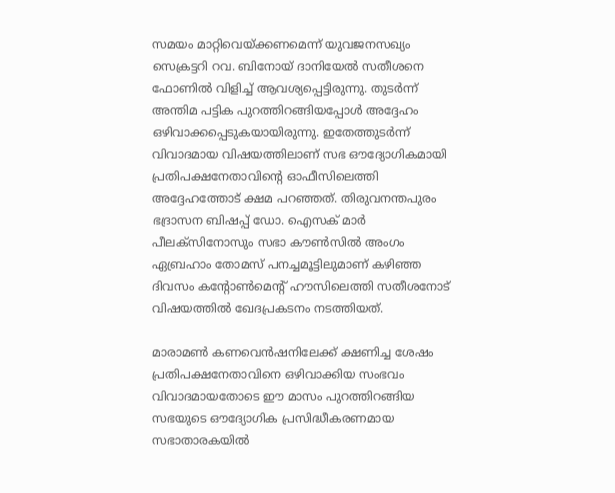സമയം മാറ്റിവെയ്ക്കണമെന്ന് യുവജനസഖ്യം സെക്രട്ടറി റവ. ബിനോയ് ദാനിയേൽ സതീശനെ ഫോണിൽ വിളിച്ച് ആവശ്യപ്പെട്ടിരുന്നു. തുടർന്ന് അന്തിമ പട്ടിക പുറത്തിറങ്ങിയപ്പോൾ അദ്ദേഹം ഒഴിവാക്കപ്പെടുകയായിരുന്നു. ഇതേത്തുടർന്ന് വിവാദമായ വിഷയത്തിലാണ് സഭ ഔദ്യോഗികമായി പ്രതിപക്ഷനേതാവിന്റെ ഓഫീസിലെത്തി അദ്ദേഹത്തോട് ക്ഷമ പറഞ്ഞത്. തിരുവനന്തപുരം ഭദ്രാസന ബിഷപ്പ് ഡോ. ഐസക് മാർ പീലക്സിനോസും സഭാ കൗൺസിൽ അംഗം ഏബ്രഹാം തോമസ് പനച്ചമൂട്ടിലുമാണ് കഴിഞ്ഞ ദിവസം കന്റോൺമെന്റ് ഹൗസിലെത്തി സതീശനോട് വിഷയത്തിൽ ഖേദപ്രകടനം നടത്തിയത്.

മാരാമൺ കണവെൻഷനിലേക്ക് ക്ഷണിച്ച ശേഷം പ്രതിപക്ഷനേതാവിനെ ഒഴിവാക്കിയ സംഭവം വിവാദമായതോടെ ഈ മാസം പുറത്തിറങ്ങിയ സഭയുടെ ഔദ്യോഗിക പ്രസിദ്ധീകരണമായ സഭാതാരകയിൽ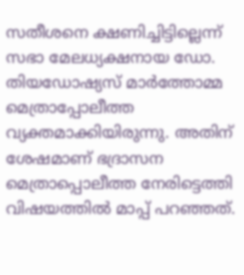സതീശനെ ക്ഷണിച്ചിട്ടില്ലെന്ന് സഭാ മേലധ്യക്ഷനായ ഡോ. തിയഡോഷ്യസ് മാർത്തോമ്മ മെത്രാപ്പോലീത്ത വ്യക്തമാക്കിയിരുന്നു. അതിന് ശേഷമാണ് ഭദ്രാസന മെത്രാപ്പൊലീത്ത നേരിട്ടെത്തി വിഷയത്തിൽ മാപ്പ് പറഞ്ഞത്.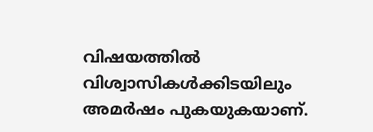വിഷയത്തിൽ വിശ്വാസികൾക്കിടയിലും അമർഷം പുകയുകയാണ്.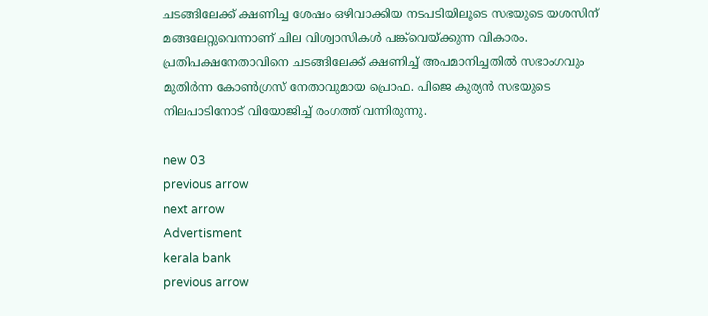ചടങ്ങിലേക്ക് ക്ഷണിച്ച ശേഷം ഒഴിവാക്കിയ നടപടിയിലൂടെ സഭയുടെ യശസിന് മങ്ങലേറ്റുവെന്നാണ് ചില വിശ്വാസികൾ പങ്ക്‌വെയ്ക്കുന്ന വികാരം. പ്രതിപക്ഷനേതാവിനെ ചടങ്ങിലേക്ക് ക്ഷണിച്ച് അപമാനിച്ചതിൽ സഭാംഗവും മുതിർന്ന കോൺഗ്രസ് നേതാവുമായ പ്രൊഫ. പിജെ കുര്യൻ സഭയുടെ നിലപാടിനോട് വിയോജിച്ച് രംഗത്ത് വന്നിരുന്നു.

new 03
previous arrow
next arrow
Advertisment
kerala bank
previous arrow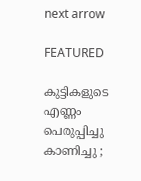next arrow

FEATURED

കുട്ടികളുടെ എണ്ണം പെരുപ്പിച്ചു കാണിച്ചു ;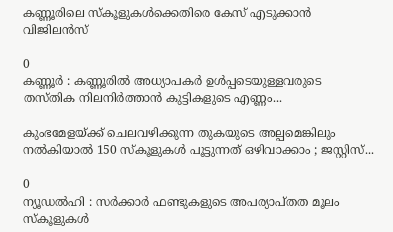കണ്ണൂരിലെ സ്കൂളുകൾക്കെതിരെ കേസ് എടുക്കാൻ വിജിലൻസ്

0
കണ്ണൂർ : കണ്ണൂരിൽ അധ്യാപകർ ഉൾപ്പടെയുള്ളവരുടെ തസ്തിക നിലനിർത്താൻ കുട്ടികളുടെ എണ്ണം...

കുംഭമേളയ്ക്ക് ചെലവഴിക്കുന്ന തുകയുടെ അല്പമെങ്കിലും നൽകിയാൽ 150 സ്കൂളുകൾ പൂട്ടുന്നത് ഒഴിവാക്കാം ; ജസ്റ്റിസ്...

0
ന്യൂഡൽഹി : സർക്കാർ ഫണ്ടുകളുടെ അപര്യാപ്തത മൂലം സ്കൂളുകൾ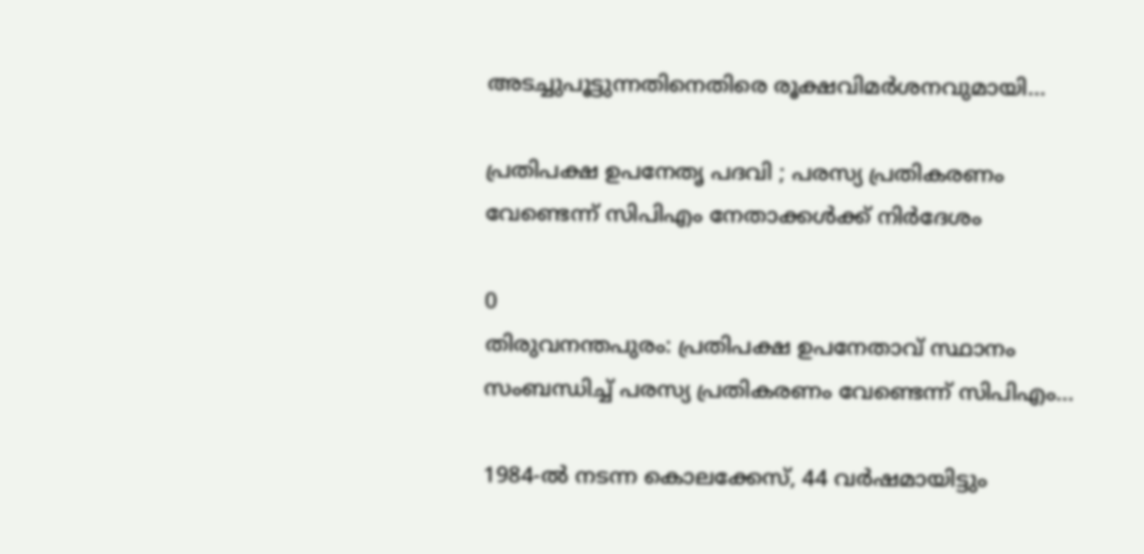അടച്ചുപൂട്ടുന്നതിനെതിരെ രൂക്ഷവിമർശനവുമായി...

പ്രതിപക്ഷ ഉപനേതൃ പദവി ; പരസ്യ പ്രതികരണം വേണ്ടെന്ന് സിപിഎം നേതാക്കൾക്ക് നിർദേശം

0
തിരുവനന്തപുരം: പ്രതിപക്ഷ ഉപനേതാവ് സ്ഥാനം സംബന്ധിച്ച് പരസ്യ പ്രതികരണം വേണ്ടെന്ന് സിപിഎം...

1984-ൽ നടന്ന കൊലക്കേസ്, 44 വർഷമായിട്ടും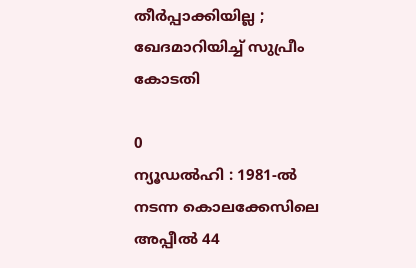തീർപ്പാക്കിയില്ല ; ഖേദമാറിയിച്ച് സുപ്രീം കോടതി

0
ന്യൂഡൽഹി : 1981-ൽ നടന്ന കൊലക്കേസിലെ അപ്പീൽ 44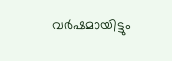വർഷമായിട്ടും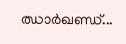ഝാർഖണ്ഡ്...